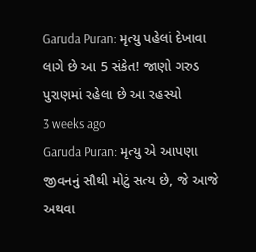Garuda Puran: મૃત્યુ પહેલાં દેખાવા લાગે છે આ 5 સંકેત! જાણો ગરુડ પુરાણમાં રહેલા છે આ રહસ્યો
3 weeks ago
Garuda Puran: મૃત્યુ એ આપણા જીવનનું સૌથી મોટું સત્ય છે, જે આજે અથવા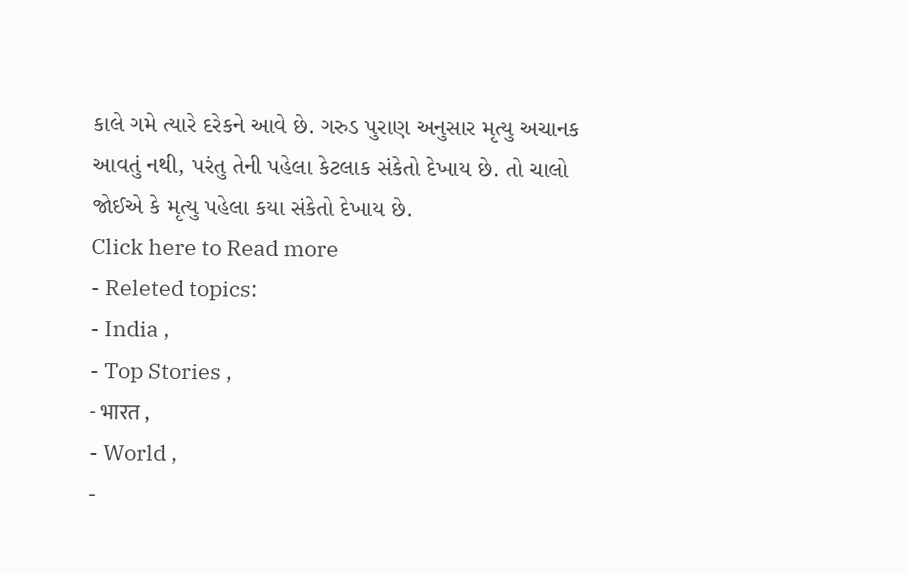કાલે ગમે ત્યારે દરેકને આવે છે. ગરુડ પુરાણ અનુસાર મૃત્યુ અચાનક આવતું નથી, પરંતુ તેની પહેલા કેટલાક સંકેતો દેખાય છે. તો ચાલો જોઈએ કે મૃત્યુ પહેલા કયા સંકેતો દેખાય છે.
Click here to Read more
- Releted topics:
- India ,
- Top Stories ,
- भारत ,
- World ,
-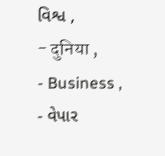વિશ્વ ,
- दुनिया ,
- Business ,
- વેપાર